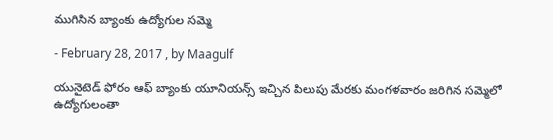ముగిసిన బ్యాంకు ఉద్యోగుల సమ్మె

- February 28, 2017 , by Maagulf

యునైటెడ్‌ ఫోరం ఆఫ్‌ బ్యాంకు యూనియన్స్‌ ఇచ్చిన పిలుపు మేరకు మంగళవారం జరిగిన సమ్మెలో ఉద్యోగులంతా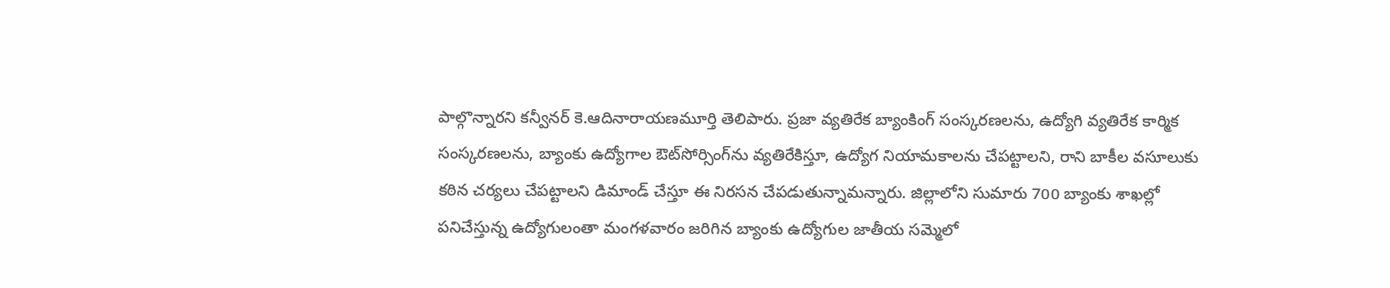పాల్గొన్నారని కన్వీనర్‌ కె.ఆదినారాయణమూర్తి తెలిపారు. ప్రజా వ్యతిరేక బ్యాంకింగ్‌ సంస్కరణలను, ఉద్యోగి వ్యతిరేక కార్మిక సంస్కరణలను, బ్యాంకు ఉద్యోగాల ఔట్‌సోర్సింగ్‌ను వ్యతిరేకిస్తూ, ఉద్యోగ నియామకాలను చేపట్టాలని, రాని బాకీల వసూలుకు కఠిన చర్యలు చేపట్టాలని డిమాండ్‌ చేస్తూ ఈ నిరసన చేపడుతున్నామన్నారు. జిల్లాలోని సుమారు 700 బ్యాంకు శాఖల్లో పనిచేస్తున్న ఉద్యోగులంతా మంగళవారం జరిగిన బ్యాంకు ఉద్యోగుల జాతీయ సమ్మెలో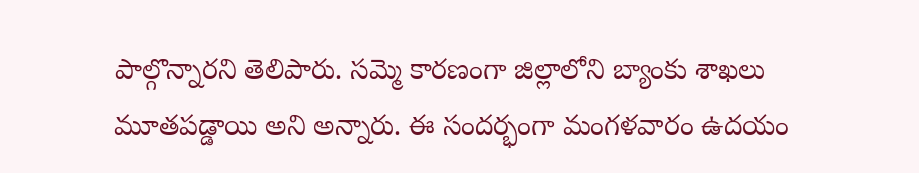పాల్గొన్నారని తెలిపారు. సమ్మె కారణంగా జిల్లాలోని బ్యాంకు శాఖలు మూతపడ్డాయి అని అన్నారు. ఈ సందర్భంగా మంగళవారం ఉదయం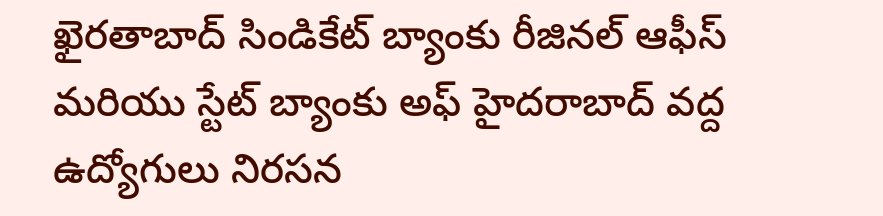ఖైరతాబాద్ సిండికేట్ బ్యాంకు రీజినల్ ఆఫీస్ మరియు స్టేట్ బ్యాంకు అఫ్ హైదరాబాద్ వద్ద ఉద్యోగులు నిరసన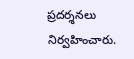ప్రదర్శనలు నిర్వహించారు.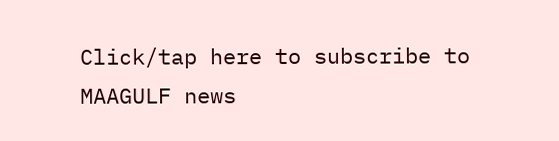Click/tap here to subscribe to MAAGULF news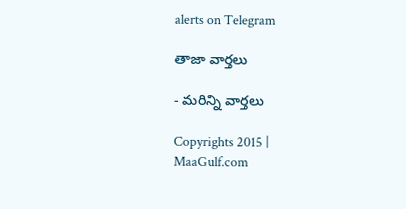alerts on Telegram

తాజా వార్తలు

- మరిన్ని వార్తలు

Copyrights 2015 | MaaGulf.com